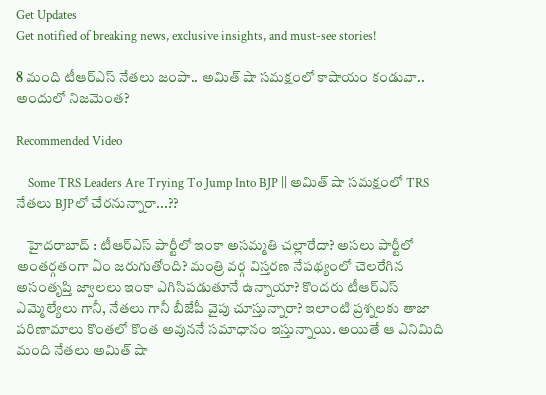Get Updates
Get notified of breaking news, exclusive insights, and must-see stories!

8 మంది టీఆర్ఎస్ నేతలు జంపా.. అమిత్ షా సమక్షంలో కాషాయం కండువా.. అందులో నిజమెంత?

Recommended Video

    Some TRS Leaders Are Trying To Jump Into BJP || అమిత్ షా సమక్షంలో TRS నేతలు BJPలో చేరనున్నారా...??

    హైదరాబాద్ : టీఆర్ఎస్‌ పార్టీలో ఇంకా అసమ్మతి చల్లారేదా? అసలు పార్టీలో అంతర్గతంగా ఏం జరుగుతోంది? మంత్రి వర్గ విస్తరణ నేపథ్యంలో చెలరేగిన అసంతృప్తి జ్వాలలు ఇంకా ఎగిసిపడుతూనే ఉన్నాయా? కొందరు టీఆర్ఎస్ ఎమ్మెల్యేలు గానీ, నేతలు గానీ బీజేపీ వైపు చూస్తున్నారా? ఇలాంటి ప్రశ్నలకు తాజా పరిణామాలు కొంతలో కొంత అవుననే సమాధానం ఇస్తున్నాయి. అయితే ఆ ఎనిమిది మంది నేతలు అమిత్ షా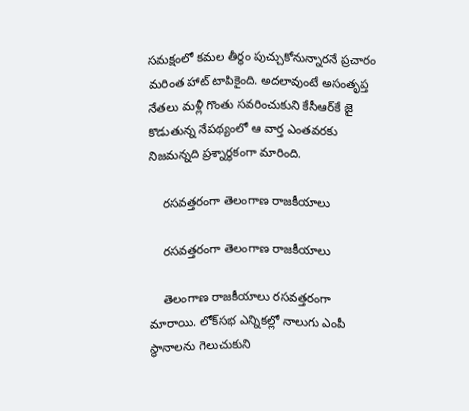సమక్షంలో కమల తీర్థం పుచ్చుకోనున్నారనే ప్రచారం మరింత హాట్ టాపికైంది. అదలావుంటే అసంతృప్త నేతలు మళ్లీ గొంతు సవరించుకుని కేసీఆర్‌కే జై కొడుతున్న నేపథ్యంలో ఆ వార్త ఎంతవరకు నిజమన్నది ప్రశ్నార్థకంగా మారింది.

    రసవత్తరంగా తెలంగాణ రాజకీయాలు

    రసవత్తరంగా తెలంగాణ రాజకీయాలు

    తెలంగాణ రాజకీయాలు రసవత్తరంగా మారాయి. లోక్‌సభ ఎన్నికల్లో నాలుగు ఎంపీ స్థానాలను గెలుచుకుని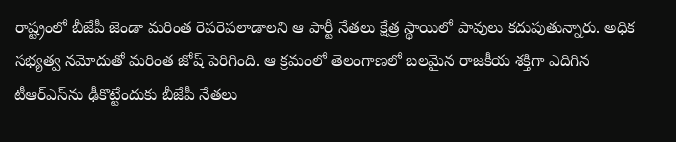రాష్ట్రంలో బీజేపీ జెండా మరింత రెపరెపలాడాలని ఆ పార్టీ నేతలు క్షేత్ర స్థాయిలో పావులు కదుపుతున్నారు. అధిక సభ్యత్వ నమోదుతో మరింత జోష్ పెరిగింది. ఆ క్రమంలో తెలంగాణలో బలమైన రాజకీయ శక్తిగా ఎదిగిన టీఆర్ఎస్‌ను ఢీకొట్టేందుకు బీజేపీ నేతలు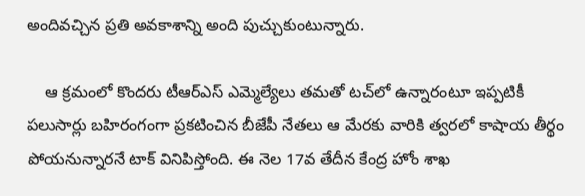అందివచ్చిన ప్రతి అవకాశాన్ని అంది పుచ్చుకుంటున్నారు.

    ఆ క్రమంలో కొందరు టీఆర్ఎస్ ఎమ్మెల్యేలు తమతో టచ్‌లో ఉన్నారంటూ ఇప్పటికీ పలుసార్లు బహిరంగంగా ప్రకటించిన బీజేపీ నేతలు ఆ మేరకు వారికి త్వరలో కాషాయ తీర్థం పోయనున్నారనే టాక్ వినిపిస్తోంది. ఈ నెల 17వ తేదీన కేంద్ర హోం శాఖ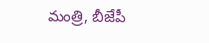మంత్రి, బీజేపీ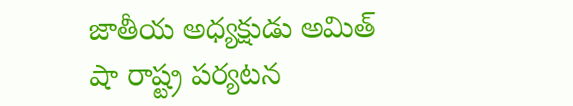జాతీయ అధ్యక్షుడు అమిత్ షా రాష్ట్ర పర్యటన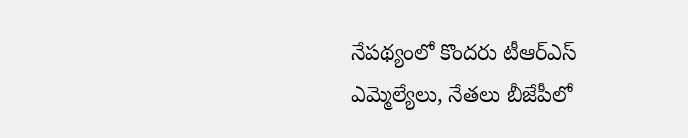నేపథ్యంలో కొందరు టీఆర్ఎస్ ఎమ్మెల్యేలు, నేతలు బీజేపీలో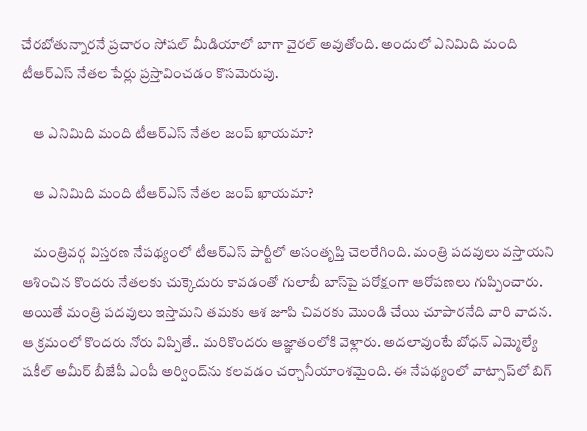చేరబోతున్నారనే ప్రచారం సోషల్ మీడియాలో బాగా వైరల్ అవుతోంది. అందులో ఎనిమిది మంది టీఆర్ఎస్ నేతల పేర్లు ప్రస్తావించడం కొసమెరుపు.

    ఆ ఎనిమిది మంది టీఆర్ఎస్ నేతల జంప్ ఖాయమా?

    ఆ ఎనిమిది మంది టీఆర్ఎస్ నేతల జంప్ ఖాయమా?

    మంత్రివర్గ విస్తరణ నేపథ్యంలో టీఆర్ఎస్ పార్టీలో అసంతృప్తి చెలరేగింది. మంత్రి పదవులు వస్తాయని ఆశించిన కొందరు నేతలకు చుక్కెదురు కావడంతో గులాబీ బాస్‌పై పరోక్షంగా ఆరోపణలు గుప్పించారు. అయితే మంత్రి పదవులు ఇస్తామని తమకు ఆశ జూపి చివరకు మొండి చేయి చూపారనేది వారి వాదన. ఆ క్రమంలో కొందరు నోరు విప్పితే.. మరికొందరు ఆజ్ఞాతంలోకి వెళ్లారు. అదలావుంటే బోధన్ ఎమ్మెల్యే షకీల్ అమీర్ బీజేపీ ఎంపీ అర్వింద్‌ను కలవడం చర్చానీయాంశమైంది. ఈ నేపథ్యంలో వాట్సాప్‌లో బిగ్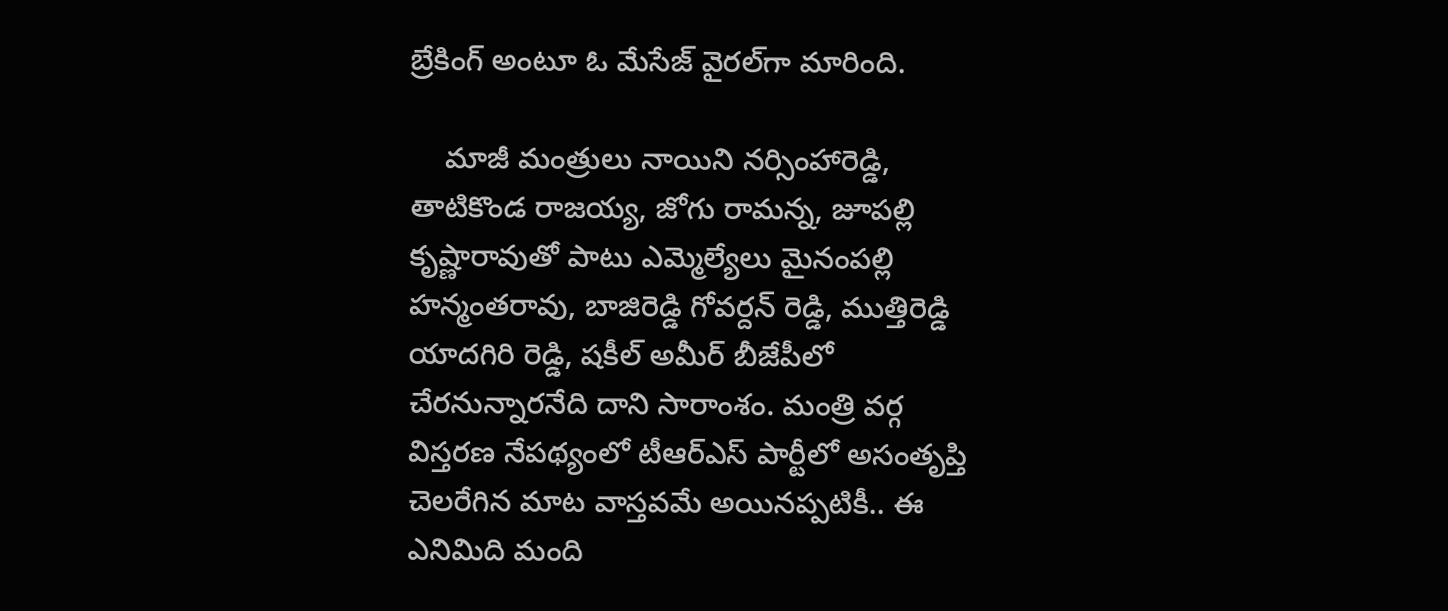బ్రేకింగ్ అంటూ ఓ మేసేజ్ వైరల్‌గా మారింది.

    మాజీ మంత్రులు నాయిని నర్సింహారెడ్డి, తాటికొండ రాజయ్య, జోగు రామన్న, జూపల్లి కృష్ణారావుతో పాటు ఎమ్మెల్యేలు మైనంపల్లి హన్మంతరావు, బాజిరెడ్డి గోవర్దన్ రెడ్డి, ముత్తిరెడ్డి యాదగిరి రెడ్డి, షకీల్ అమీర్ బీజేపీలో చేరనున్నారనేది దాని సారాంశం. మంత్రి వర్గ విస్తరణ నేపథ్యంలో టీఆర్ఎస్ పార్టీలో అసంతృప్తి చెలరేగిన మాట వాస్తవమే అయినప్పటికీ.. ఈ ఎనిమిది మంది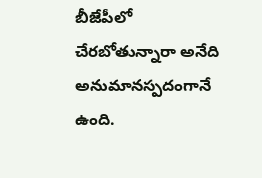బీజేపీలో చేరబోతున్నారా అనేది అనుమానస్పదంగానే ఉంది.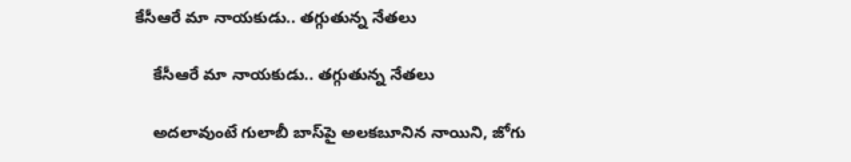కేసీఆరే మా నాయకుడు.. తగ్గుతున్న నేతలు

    కేసీఆరే మా నాయకుడు.. తగ్గుతున్న నేతలు

    అదలావుంటే గులాబీ బాస్‌పై అలకబూనిన నాయిని, జోగు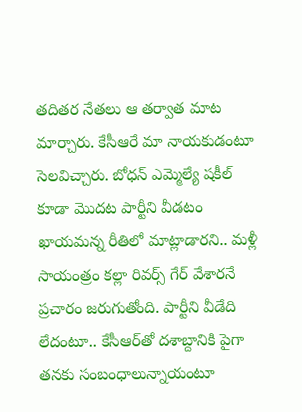తదితర నేతలు ఆ తర్వాత మాట మార్చారు. కేసీఆరే మా నాయకుడంటూ సెలవిచ్చారు. బోధన్ ఎమ్మెల్యే షకీల్ కూడా మొదట పార్టీని వీడటం ఖాయమన్న రీతిలో మాట్లాడారని.. మళ్లీ సాయంత్రం కల్లా రివర్స్ గేర్ వేశారనే ప్రచారం జరుగుతోంది. పార్టీని వీడేది లేదంటూ.. కేసీఆర్‌తో దశాబ్దానికి పైగా తనకు సంబంధాలున్నాయంటూ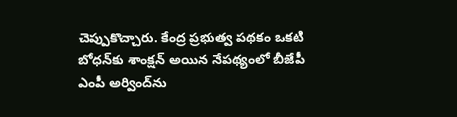చెప్పుకొచ్చారు. కేంద్ర ప్రభుత్వ పథకం ఒకటి బోధన్‌కు శాంక్షన్ అయిన నేపథ్యంలో బీజేపీ ఎంపీ అర్వింద్‌ను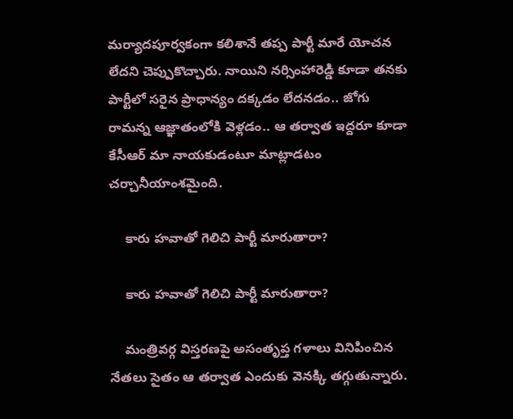మర్యాదపూర్వకంగా కలిశానే తప్ప పార్టీ మారే యోచన లేదని చెప్పుకొచ్చారు. నాయిని నర్సింహారెడ్డి కూడా తనకు పార్టీలో సరైన ప్రాధాన్యం దక్కడం లేదనడం.. జోగు రామన్న ఆజ్ఞాతంలోకి వెళ్లడం.. ఆ తర్వాత ఇద్దరూ కూడా కేసీఆర్ మా నాయకుడంటూ మాట్లాడటం చర్చానీయాంశమైంది.

    కారు హవాతో గెలిచి పార్టీ మారుతారా?

    కారు హవాతో గెలిచి పార్టీ మారుతారా?

    మంత్రివర్గ విస్తరణపై అసంతృప్త గళాలు వినిపించిన నేతలు సైతం ఆ తర్వాత ఎందుకు వెనక్కి తగ్గుతున్నారు.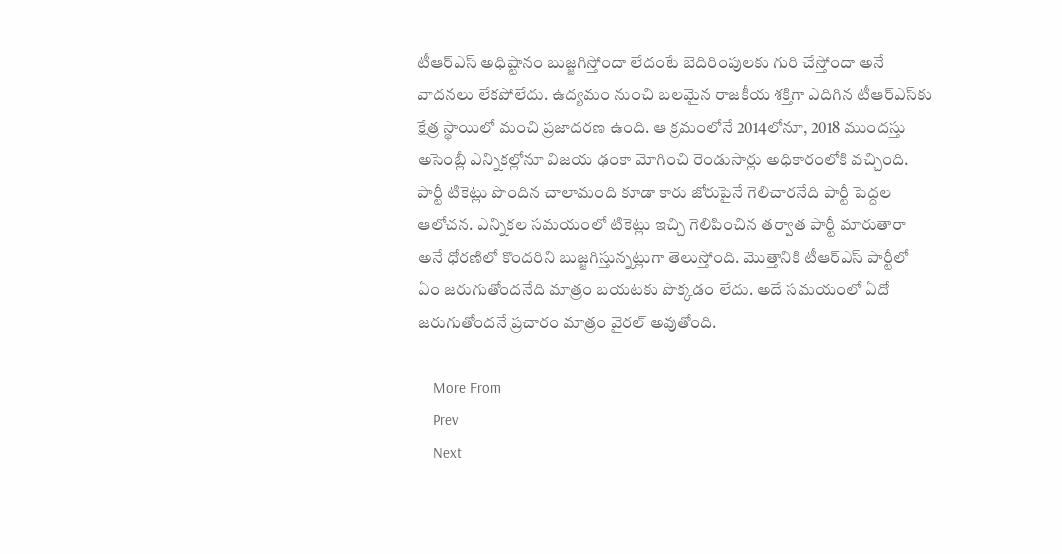టీఆర్ఎస్ అధిష్టానం బుజ్జగిస్తోందా లేదంటే బెదిరింపులకు గురి చేస్తోందా అనే వాదనలు లేకపోలేదు. ఉద్యమం నుంచి బలమైన రాజకీయ శక్తిగా ఎదిగిన టీఆర్ఎస్‌కు క్షేత్ర స్థాయిలో మంచి ప్రజాదరణ ఉంది. ఆ క్రమంలోనే 2014లోనూ, 2018 ముందస్తు అసెంబ్లీ ఎన్నికల్లోనూ విజయ ఢంకా మోగించి రెండుసార్లు అధికారంలోకి వచ్చింది. పార్టీ టికెట్లు పొందిన చాలామంది కూడా కారు జోరుపైనే గెలిచారనేది పార్టీ పెద్దల ఆలోచన. ఎన్నికల సమయంలో టికెట్లు ఇచ్చి గెలిపించిన తర్వాత పార్టీ మారుతారా అనే ధోరణిలో కొందరిని బుజ్జగిస్తున్నట్లుగా తెలుస్తోంది. మొత్తానికి టీఆర్ఎస్ పార్టీలో ఏం జరుగుతోందనేది మాత్రం బయటకు పొక్కడం లేదు. అదే సమయంలో ఏదో జరుగుతోందనే ప్రచారం మాత్రం వైరల్ అవుతోంది.

    More From
    Prev
    Next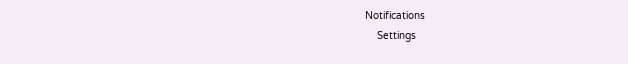Notifications
    Settings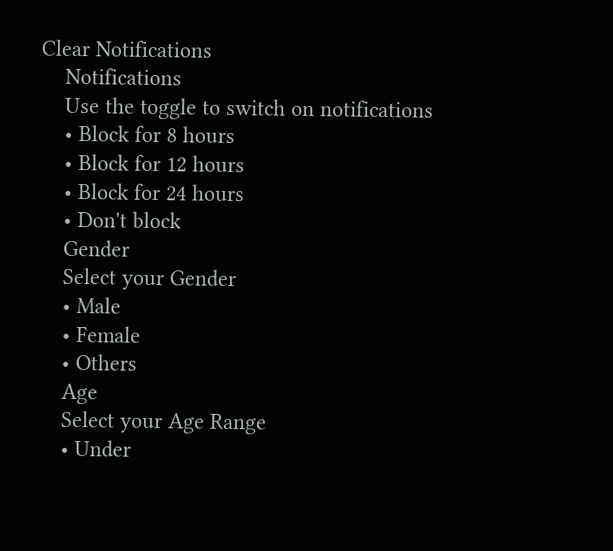Clear Notifications
    Notifications
    Use the toggle to switch on notifications
    • Block for 8 hours
    • Block for 12 hours
    • Block for 24 hours
    • Don't block
    Gender
    Select your Gender
    • Male
    • Female
    • Others
    Age
    Select your Age Range
    • Under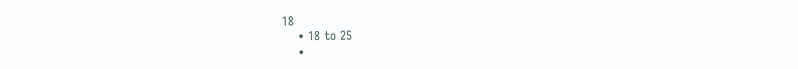18
    • 18 to 25
    •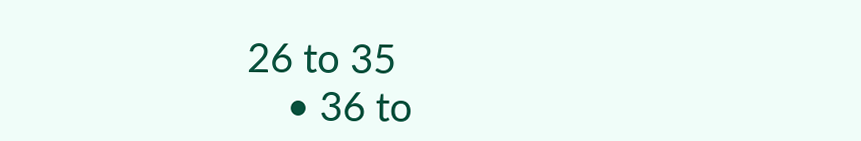26 to 35
    • 36 to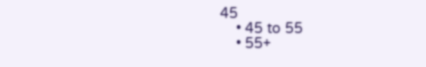45
    • 45 to 55
    • 55+